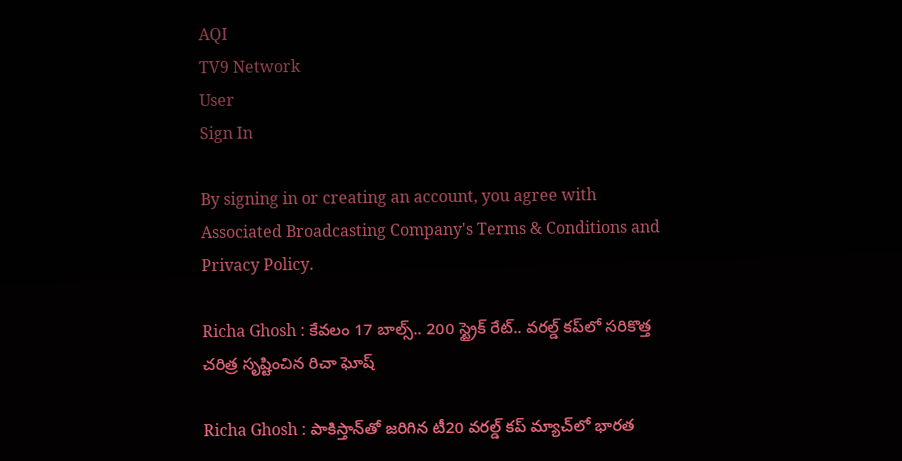AQI
TV9 Network
User
Sign In

By signing in or creating an account, you agree with Associated Broadcasting Company's Terms & Conditions and Privacy Policy.

Richa Ghosh : కేవలం 17 బాల్స్.. 200 స్ట్రైక్ రేట్.. వరల్డ్ కప్‌లో సరికొత్త చరిత్ర సృష్టించిన రిచా ఘోష్

Richa Ghosh : పాకిస్తాన్‌తో జరిగిన టీ20 వరల్డ్ కప్ మ్యాచ్‌లో భారత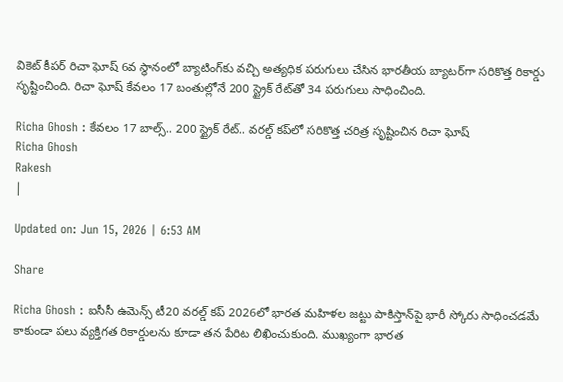వికెట్ కీపర్ రిచా ఘోష్ 6వ స్థానంలో బ్యాటింగ్‌కు వచ్చి అత్యధిక పరుగులు చేసిన భారతీయ బ్యాటర్‌గా సరికొత్త రికార్డు సృష్టించింది. రిచా ఘోష్ కేవలం 17 బంతుల్లోనే 200 స్ట్రైక్ రేట్‌తో 34 పరుగులు సాధించింది.

Richa Ghosh : కేవలం 17 బాల్స్.. 200 స్ట్రైక్ రేట్.. వరల్డ్ కప్‌లో సరికొత్త చరిత్ర సృష్టించిన రిచా ఘోష్
Richa Ghosh
Rakesh
|

Updated on: Jun 15, 2026 | 6:53 AM

Share

Richa Ghosh : ఐసీసీ ఉమెన్స్ టీ20 వరల్డ్ కప్ 2026లో భారత మహిళల జట్టు పాకిస్తాన్‌పై భారీ స్కోరు సాధించడమే కాకుండా పలు వ్యక్తిగత రికార్డులను కూడా తన పేరిట లిఖించుకుంది. ముఖ్యంగా భారత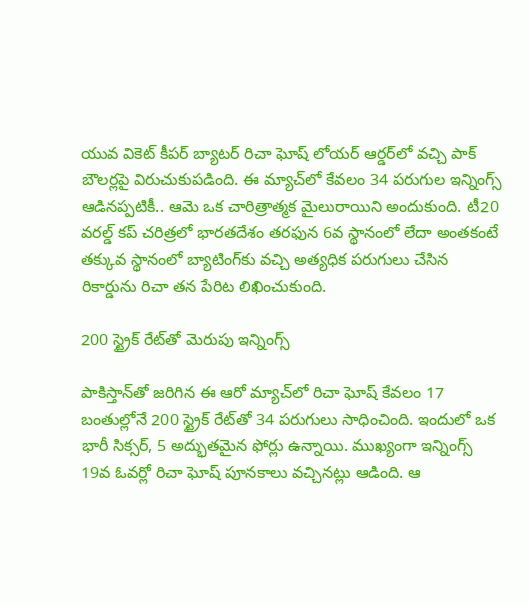యువ వికెట్ కీపర్ బ్యాటర్ రిచా ఘోష్ లోయర్ ఆర్డర్‌లో వచ్చి పాక్ బౌలర్లపై విరుచుకుపడింది. ఈ మ్యాచ్‌లో కేవలం 34 పరుగుల ఇన్నింగ్స్ ఆడినప్పటికీ.. ఆమె ఒక చారిత్రాత్మక మైలురాయిని అందుకుంది. టీ20 వరల్డ్ కప్ చరిత్రలో భారతదేశం తరఫున 6వ స్థానంలో లేదా అంతకంటే తక్కువ స్థానంలో బ్యాటింగ్‌కు వచ్చి అత్యధిక పరుగులు చేసిన రికార్డును రిచా తన పేరిట లిఖించుకుంది.

200 స్ట్రైక్ రేట్‌తో మెరుపు ఇన్నింగ్స్

పాకిస్తాన్‌తో జరిగిన ఈ ఆరో మ్యాచ్‌లో రిచా ఘోష్ కేవలం 17 బంతుల్లోనే 200 స్ట్రైక్ రేట్‌తో 34 పరుగులు సాధించింది. ఇందులో ఒక భారీ సిక్సర్, 5 అద్భుతమైన ఫోర్లు ఉన్నాయి. ముఖ్యంగా ఇన్నింగ్స్ 19వ ఓవర్లో రిచా ఘోష్ పూనకాలు వచ్చినట్లు ఆడింది. ఆ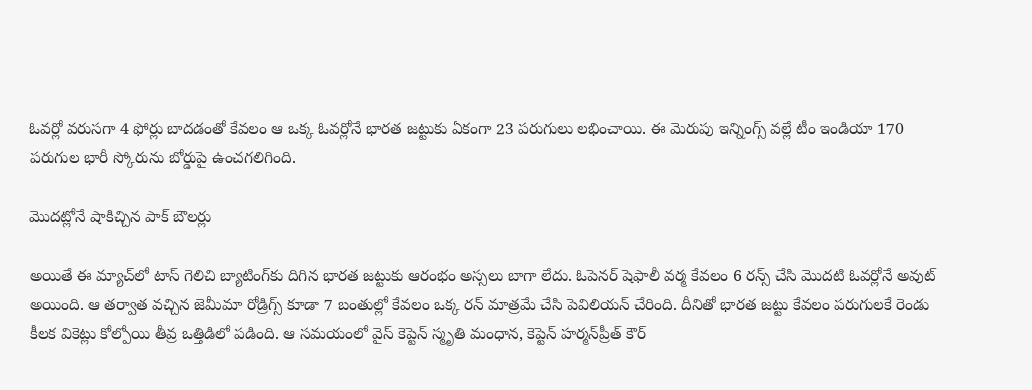ఓవర్లో వరుసగా 4 ఫోర్లు బాదడంతో కేవలం ఆ ఒక్క ఓవర్లోనే భారత జట్టుకు ఏకంగా 23 పరుగులు లభించాయి. ఈ మెరుపు ఇన్నింగ్స్ వల్లే టీం ఇండియా 170 పరుగుల భారీ స్కోరును బోర్డుపై ఉంచగలిగింది.

మొదట్లోనే షాకిచ్చిన పాక్ బౌలర్లు

అయితే ఈ మ్యాచ్‌లో టాస్ గెలిచి బ్యాటింగ్‌కు దిగిన భారత జట్టుకు ఆరంభం అస్సలు బాగా లేదు. ఓపెనర్ షెఫాలీ వర్మ కేవలం 6 రన్స్ చేసి మొదటి ఓవర్లోనే అవుట్ అయింది. ఆ తర్వాత వచ్చిన జెమీమా రోడ్రిగ్స్ కూడా 7 బంతుల్లో కేవలం ఒక్క రన్ మాత్రమే చేసి పెవిలియన్ చేరింది. దీనితో భారత జట్టు కేవలం పరుగులకే రెండు కీలక వికెట్లు కోల్పోయి తీవ్ర ఒత్తిడిలో పడింది. ఆ సమయంలో వైస్ కెప్టెన్ స్మృతి మంధాన, కెప్టెన్ హర్మన్‌ప్రీత్ కౌర్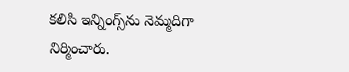కలిసి ఇన్నింగ్స్‌ను నెమ్మదిగా నిర్మించారు.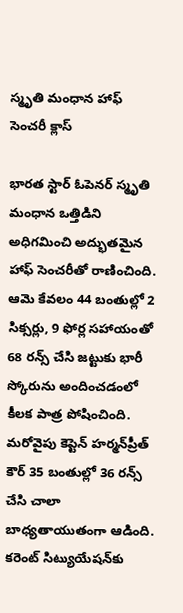స్మృతి మంధాన హాఫ్ సెంచరీ క్లాస్

భారత స్టార్ ఓపెనర్ స్మృతి మంధాన ఒత్తిడిని అధిగమించి అద్భుతమైన హాఫ్ సెంచరీతో రాణించింది. ఆమె కేవలం 44 బంతుల్లో 2 సిక్సర్లు, 9 ఫోర్ల సహాయంతో 68 రన్స్ చేసి జట్టుకు భారీ స్కోరును అందించడంలో కీలక పాత్ర పోషించింది. మరోవైపు కెప్టెన్ హర్మన్‌ప్రీత్ కౌర్ 35 బంతుల్లో 36 రన్స్ చేసి చాలా బాధ్యతాయుతంగా ఆడింది. కరెంట్ సిట్యుయేషన్‌కు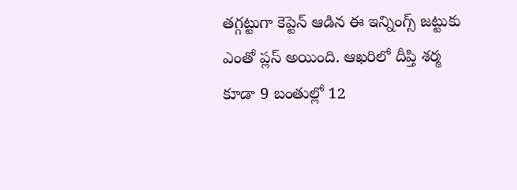తగ్గట్టుగా కెప్టెన్ ఆడిన ఈ ఇన్నింగ్స్ జట్టుకు ఎంతో ప్లస్ అయింది. ఆఖరిలో దీప్తి శర్మ కూడా 9 బంతుల్లో 12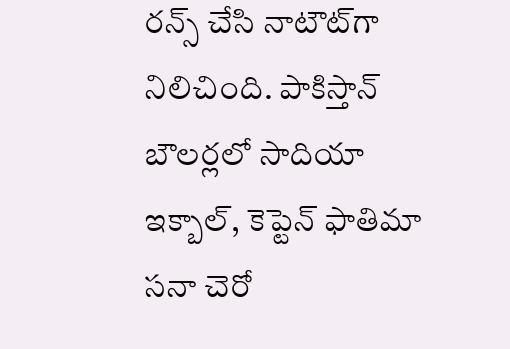రన్స్ చేసి నాటౌట్‌గా నిలిచింది. పాకిస్తాన్ బౌలర్లలో సాదియా ఇక్బాల్, కెప్టెన్ ఫాతిమా సనా చెరో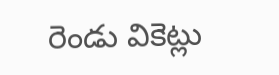రెండు వికెట్లు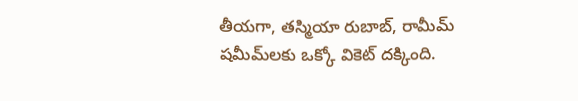తీయగా, తస్మియా రుబాబ్, రామీమ్ షమీమ్‌లకు ఒక్కో వికెట్ దక్కింది.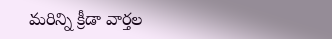మరిన్ని క్రీడా వార్తల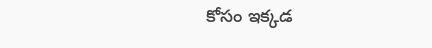కోసం ఇక్కడ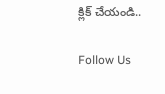క్లిక్ చేయండి..

Follow Us